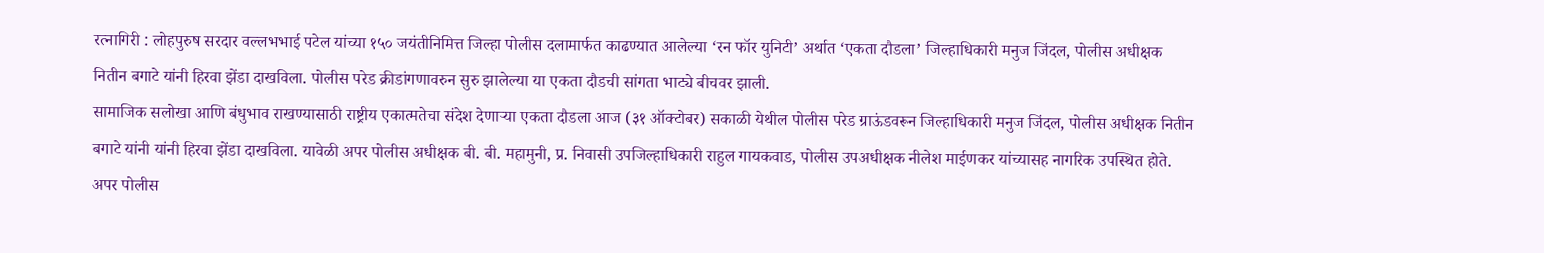रत्नागिरी : लोहपुरुष सरदार वल्लभभाई पटेल यांच्या १५० जयंतीनिमित्त जिल्हा पोलीस दलामार्फत काढण्यात आलेल्या ‘रन फॉर युनिटी’ अर्थात ‘एकता दौडला’ जिल्हाधिकारी मनुज जिंदल, पोलीस अधीक्षक नितीन बगाटे यांनी हिरवा झेंडा दाखविला. पोलीस परेड क्रीडांगणावरुन सुरु झालेल्या या एकता दौडची सांगता भाट्ये बीचवर झाली.
सामाजिक सलोखा आणि बंधुभाव राखण्यासाठी राष्ट्रीय एकात्मतेचा संदेश देणाऱ्या एकता दौडला आज (३१ ऑक्टोबर) सकाळी येथील पोलीस परेड ग्राऊंडवरून जिल्हाधिकारी मनुज जिंदल, पोलीस अधीक्षक नितीन बगाटे यांनी यांनी हिरवा झेंडा दाखविला. यावेळी अपर पोलीस अधीक्षक बी. बी. महामुनी, प्र. निवासी उपजिल्हाधिकारी राहुल गायकवाड, पोलीस उपअधीक्षक नीलेश माईणकर यांच्यासह नागरिक उपस्थित होते.
अपर पोलीस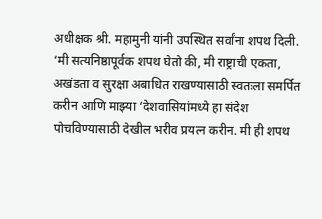अधीक्षक श्री. महामुनी यांनी उपस्थित सर्वांना शपथ दिली. ‘मी सत्यनिष्ठापूर्वक शपथ घेतो की, मी राष्ट्राची एकता, अखंडता व सुरक्षा अबाधित राखण्यासाठी स्वतःला समर्पित करीन आणि माझ्या ‘देशवासियांमध्ये हा संदेश पोचविण्यासाठी देखील भरीव प्रयत्न करीन. मी ही शपथ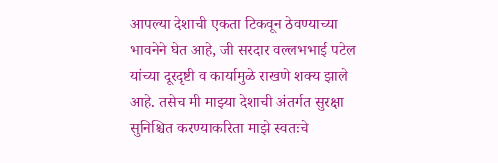आपल्या देशाची एकता टिकवून ठेवण्याच्या भावनेने घेत आहे, जी सरदार वल्लभभाई पटेल यांच्या दूरदृष्टी व कार्यामुळे राखणे शक्य झाले आहे. तसेच मी माझ्या देशाची अंतर्गत सुरक्षा सुनिश्चित करण्याकरिता माझे स्वतःचे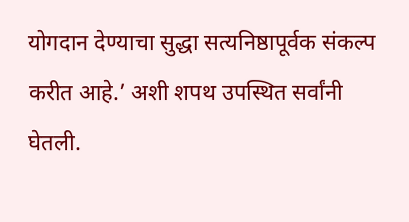योगदान देण्याचा सुद्धा सत्यनिष्ठापूर्वक संकल्प करीत आहे.’ अशी शपथ उपस्थित सर्वांनी घेतली.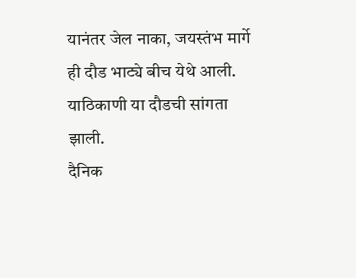यानंतर जेल नाका, जयस्तंभ मार्गे ही दौड भाट्ये बीच येथे आली. याठिकाणी या दौडची सांगता झाली.
दैनिक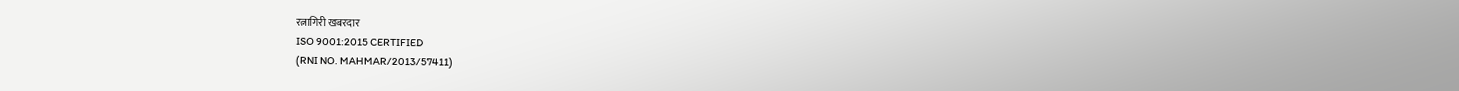रत्नागिरी खबरदार
ISO 9001:2015 CERTIFIED
(RNI NO. MAHMAR/2013/57411)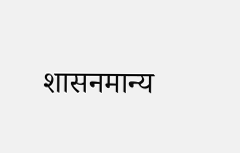शासनमान्य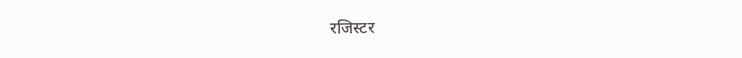रजिस्टर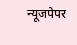न्यूजपेपर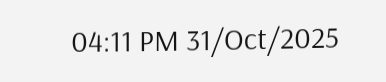04:11 PM 31/Oct/2025